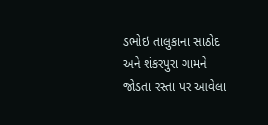ડભોઇ તાલુકાના સાઠોદ અને શંકરપુરા ગામને જોડતા રસ્તા પર આવેલા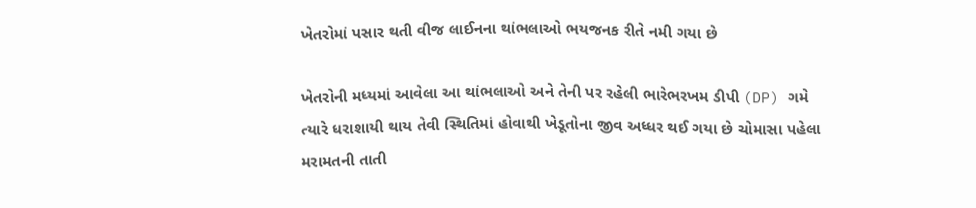ખેતરોમાં પસાર થતી વીજ લાઈનના થાંભલાઓ ભયજનક રીતે નમી ગયા છે

ખેતરોની મધ્યમાં આવેલા આ થાંભલાઓ અને તેની પર રહેલી ભારેભરખમ ડીપી (DP) ગમે ત્યારે ધરાશાયી થાય તેવી સ્થિતિમાં હોવાથી ખેડૂતોના જીવ અધ્ધર થઈ ગયા છે ચોમાસા પહેલા મરામતની તાતી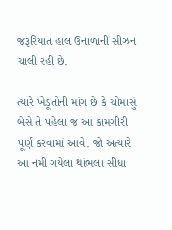જરૂરિયાત હાલ ઉનાળાની સીઝન ચાલી રહી છે.

ત્યારે ખેડૂતોની માંગ છે કે ચોમાસું બેસે તે પહેલા જ આ કામગીરી પૂર્ણ કરવામાં આવે. જો અત્યારે આ નમી ગયેલા થાંભલા સીધા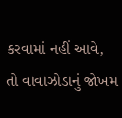કરવામાં નહીં આવે, તો વાવાઝોડાનું જોખમ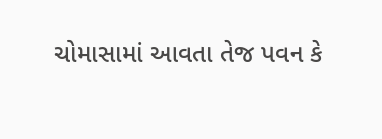ચોમાસામાં આવતા તેજ પવન કે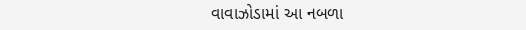વાવાઝોડામાં આ નબળા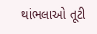થાંભલાઓ તૂટી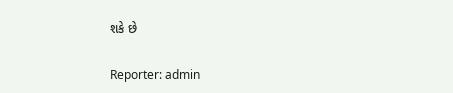શકે છે

Reporter: admin